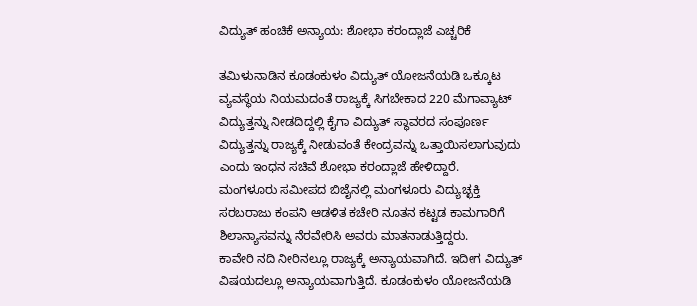ವಿದ್ಯುತ್ ಹಂಚಿಕೆ ಅನ್ಯಾಯ: ಶೋಭಾ ಕರಂದ್ಲಾಜೆ ಎಚ್ಚರಿಕೆ

ತಮಿಳುನಾಡಿನ ಕೂಡಂಕುಳಂ ವಿದ್ಯುತ್ ಯೋಜನೆಯಡಿ ಒಕ್ಕೂಟ ವ್ಯವಸ್ಥೆಯ ನಿಯಮದಂತೆ ರಾಜ್ಯಕ್ಕೆ ಸಿಗಬೇಕಾದ 220 ಮೆಗಾವ್ಯಾಟ್ ವಿದ್ಯುತ್ತನ್ನು ನೀಡದಿದ್ದಲ್ಲಿ ಕೈಗಾ ವಿದ್ಯುತ್ ಸ್ಥಾವರದ ಸಂಪೂರ್ಣ ವಿದ್ಯುತ್ತನ್ನು ರಾಜ್ಯಕ್ಕೆ ನೀಡುವಂತೆ ಕೇಂದ್ರವನ್ನು ಒತ್ತಾಯಿಸಲಾಗುವುದು ಎಂದು ಇಂಧನ ಸಚಿವೆ ಶೋಭಾ ಕರಂದ್ಲಾಜೆ ಹೇಳಿದ್ದಾರೆ.
ಮಂಗಳೂರು ಸಮೀಪದ ಬಿಜೈನಲ್ಲಿ ಮಂಗಳೂರು ವಿದ್ಯುಚ್ಛಕ್ತಿ ಸರಬರಾಜು ಕಂಪನಿ ಆಡಳಿತ ಕಚೇರಿ ನೂತನ ಕಟ್ಟಡ ಕಾಮಗಾರಿಗೆ ಶಿಲಾನ್ಯಾಸವನ್ನು ನೆರವೇರಿಸಿ ಅವರು ಮಾತನಾಡುತ್ತಿದ್ದರು.
ಕಾವೇರಿ ನದಿ ನೀರಿನಲ್ಲೂ ರಾಜ್ಯಕ್ಕೆ ಅನ್ಯಾಯವಾಗಿದೆ. ಇದೀಗ ವಿದ್ಯುತ್ ವಿಷಯದಲ್ಲೂ ಅನ್ಯಾಯವಾಗುತ್ತಿದೆ. ಕೂಡಂಕುಳಂ ಯೋಜನೆಯಡಿ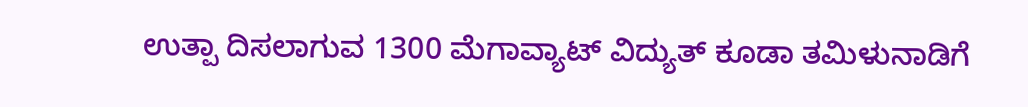ಉತ್ಪಾ ದಿಸಲಾಗುವ 1300 ಮೆಗಾವ್ಯಾಟ್ ವಿದ್ಯುತ್ ಕೂಡಾ ತಮಿಳುನಾಡಿಗೆ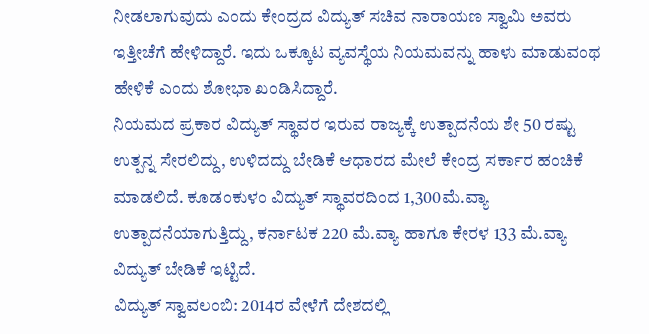ನೀಡಲಾಗುವುದು ಎಂದು ಕೇಂದ್ರದ ವಿದ್ಯುತ್ ಸಚಿವ ನಾರಾಯಣ ಸ್ವಾಮಿ ಅವರು ಇತ್ತೀಚೆಗೆ ಹೇಳಿದ್ದಾರೆ. ಇದು ಒಕ್ಕೂಟ ವ್ಯವಸ್ಥೆಯ ನಿಯಮವನ್ನು ಹಾಳು ಮಾಡುವಂಥ ಹೇಳಿಕೆ ಎಂದು ಶೋಭಾ ಖಂಡಿಸಿದ್ದಾರೆ.
ನಿಯಮದ ಪ್ರಕಾರ ವಿದ್ಯುತ್ ಸ್ಥಾವರ ಇರುವ ರಾಜ್ಯಕ್ಕೆ ಉತ್ಪಾದನೆಯ ಶೇ 50 ರಷ್ಟು ಉತ್ಪನ್ನ ಸೇರಲಿದ್ದು, ಉಳಿದದ್ದು ಬೇಡಿಕೆ ಆಧಾರದ ಮೇಲೆ ಕೇಂದ್ರ ಸರ್ಕಾರ ಹಂಚಿಕೆ ಮಾಡಲಿದೆ. ಕೂಡಂಕುಳಂ ವಿದ್ಯುತ್ ಸ್ಥಾವರದಿಂದ 1,300ಮೆ.ವ್ಯಾ ಉತ್ಪಾದನೆಯಾಗುತ್ತಿದ್ದು, ಕರ್ನಾಟಕ 220 ಮೆ.ವ್ಯಾ ಹಾಗೂ ಕೇರಳ 133 ಮೆ.ವ್ಯಾ ವಿದ್ಯುತ್ ಬೇಡಿಕೆ ಇಟ್ಟಿದೆ.
ವಿದ್ಯುತ್ ಸ್ವಾವಲಂಬಿ: 2014ರ ವೇಳೆಗೆ ದೇಶದಲ್ಲಿ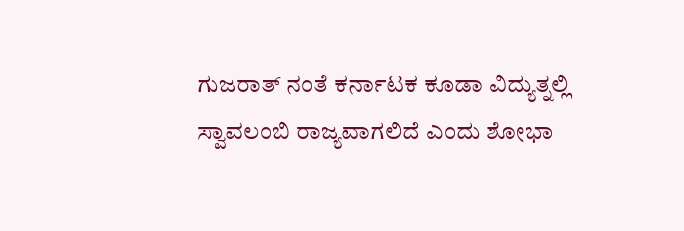ಗುಜರಾತ್ ನಂತೆ ಕರ್ನಾಟಕ ಕೂಡಾ ವಿದ್ಯುತ್ನಲ್ಲಿ ಸ್ವಾವಲಂಬಿ ರಾಜ್ಯವಾಗಲಿದೆ ಎಂದು ಶೋಭಾ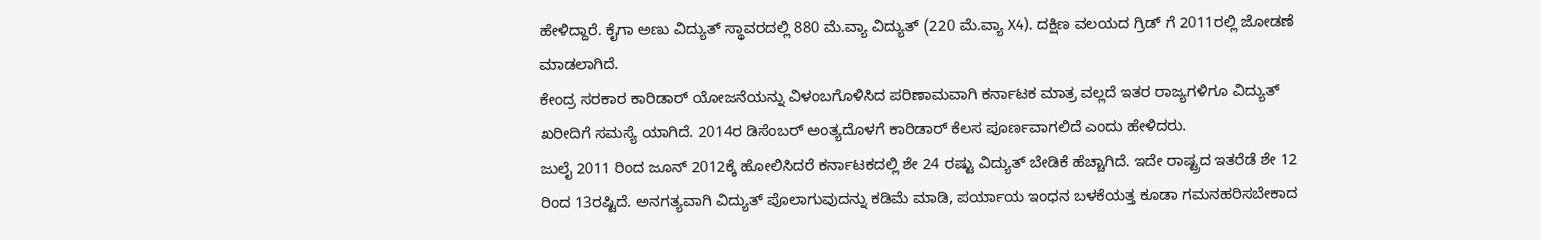ಹೇಳಿದ್ದಾರೆ. ಕೈಗಾ ಅಣು ವಿದ್ಯುತ್ ಸ್ಥಾವರದಲ್ಲಿ 880 ಮೆ.ವ್ಯಾ ವಿದ್ಯುತ್ (220 ಮೆ.ವ್ಯಾ X4). ದಕ್ಷಿಣ ವಲಯದ ಗ್ರಿಡ್ ಗೆ 2011ರಲ್ಲಿ ಜೋಡಣೆ ಮಾಡಲಾಗಿದೆ.
ಕೇಂದ್ರ ಸರಕಾರ ಕಾರಿಡಾರ್ ಯೋಜನೆಯನ್ನು ವಿಳಂಬಗೊಳಿಸಿದ ಪರಿಣಾಮವಾಗಿ ಕರ್ನಾಟಕ ಮಾತ್ರ ವಲ್ಲದೆ ಇತರ ರಾಜ್ಯಗಳಿಗೂ ವಿದ್ಯುತ್ ಖರೀದಿಗೆ ಸಮಸ್ಯೆ ಯಾಗಿದೆ. 2014ರ ಡಿಸೆಂಬರ್ ಅಂತ್ಯದೊಳಗೆ ಕಾರಿಡಾರ್ ಕೆಲಸ ಪೂರ್ಣವಾಗಲಿದೆ ಎಂದು ಹೇಳಿದರು.
ಜುಲೈ 2011 ರಿಂದ ಜೂನ್ 2012ಕ್ಕೆ ಹೋಲಿಸಿದರೆ ಕರ್ನಾಟಕದಲ್ಲಿ ಶೇ 24 ರಷ್ಟು ವಿದ್ಯುತ್ ಬೇಡಿಕೆ ಹೆಚ್ಚಾಗಿದೆ. ಇದೇ ರಾಷ್ಟ್ರದ ಇತರೆಡೆ ಶೇ 12 ರಿಂದ 13ರಷ್ಟಿದೆ. ಅನಗತ್ಯವಾಗಿ ವಿದ್ಯುತ್ ಪೊಲಾಗುವುದನ್ನು ಕಡಿಮೆ ಮಾಡಿ, ಪರ್ಯಾಯ ಇಂಧನ ಬಳಕೆಯತ್ತ ಕೂಡಾ ಗಮನಹರಿಸಬೇಕಾದ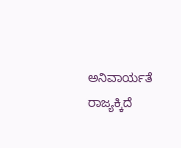ಅನಿವಾರ್ಯತೆ ರಾಜ್ಯಕ್ಕಿದೆ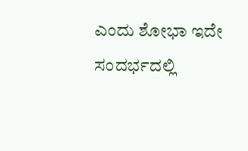ಎಂದು ಶೋಭಾ ಇದೇ ಸಂದರ್ಭದಲ್ಲಿ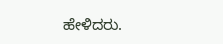ಹೇಳಿದರು.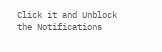Click it and Unblock the Notifications